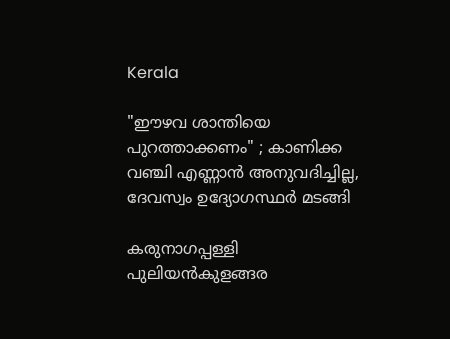Kerala

"ഈഴവ ശാന്തിയെ പുറത്താക്കണം" ; കാണിക്ക വഞ്ചി എണ്ണാന്‍ അനുവദിച്ചില്ല, ദേവസ്വം ഉദ്യോഗസ്ഥര്‍ മടങ്ങി

കരുനാഗപ്പള്ളി പുലിയന്‍കുളങ്ങര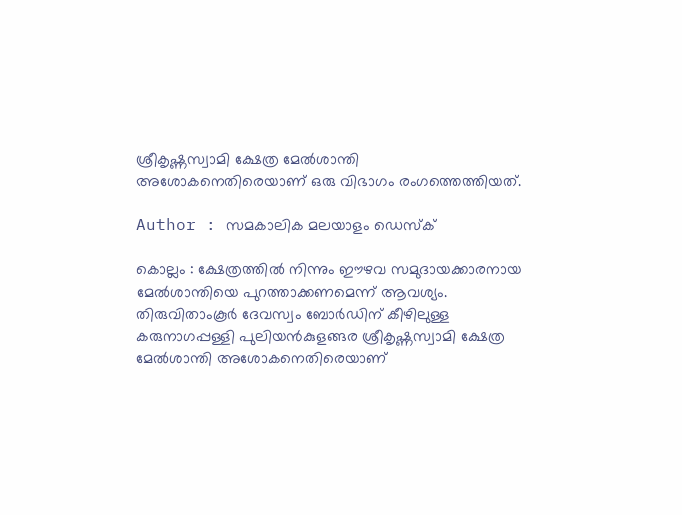ശ്രീകൃഷ്ണസ്വാമി ക്ഷേത്ര മേല്‍ശാന്തി അശോകനെതിരെയാണ് ഒരു വിഭാഗം രംഗത്തെത്തിയത്.

Author : സമകാലിക മലയാളം ഡെസ്ക്

കൊല്ലം : ക്ഷേത്രത്തില്‍ നിന്നും ഈഴവ സമുദായക്കാരനായ മേല്‍ശാന്തിയെ പുറത്താക്കണമെന്ന് ആവശ്യം. തിരുവിതാംകൂര്‍ ദേവസ്വം ബോര്‍ഡിന് കീഴിലുള്ള കരുനാഗപ്പള്ളി പുലിയന്‍കുളങ്ങര ശ്രീകൃഷ്ണസ്വാമി ക്ഷേത്ര മേല്‍ശാന്തി അശോകനെതിരെയാണ്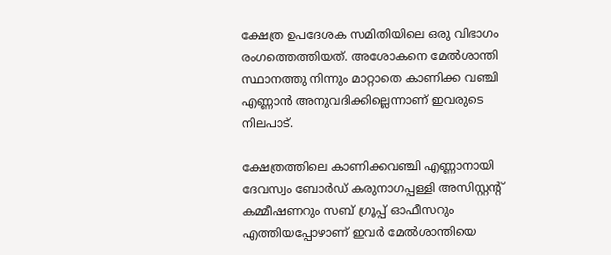ക്ഷേത്ര ഉപദേശക സമിതിയിലെ ഒരു വിഭാഗം രംഗത്തെത്തിയത്. അശോകനെ മേല്‍ശാന്തി സ്ഥാനത്തു നിന്നും മാറ്റാതെ കാണിക്ക വഞ്ചി എണ്ണാന്‍ അനുവദിക്കില്ലെന്നാണ് ഇവരുടെ നിലപാട്.

ക്ഷേത്രത്തിലെ കാണിക്കവഞ്ചി എണ്ണാനായി ദേവസ്വം ബോര്‍ഡ് കരുനാഗപ്പള്ളി അസിസ്റ്റന്റ് കമ്മീഷണറും സബ് ഗ്രൂപ്പ് ഓഫീസറും എത്തിയപ്പോഴാണ് ഇവര്‍ മേല്‍ശാന്തിയെ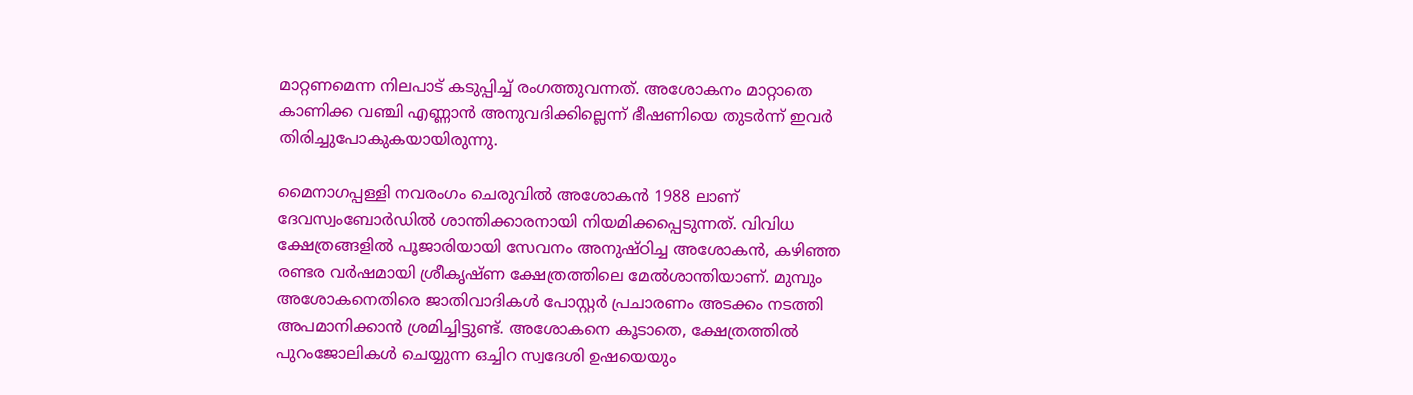മാറ്റണമെന്ന നിലപാട് കടുപ്പിച്ച് രംഗത്തുവന്നത്. അശോകനം മാറ്റാതെ കാണിക്ക വഞ്ചി എണ്ണാന്‍ അനുവദിക്കില്ലെന്ന് ഭീഷണിയെ തുടര്‍ന്ന് ഇവര്‍ തിരിച്ചുപോകുകയായിരുന്നു.

മൈനാഗപ്പള്ളി നവരംഗം ചെരുവില്‍ അശോകന്‍ 1988 ലാണ് ദേവസ്വംബോര്‍ഡില്‍ ശാന്തിക്കാരനായി നിയമിക്കപ്പെടുന്നത്. വിവിധ ക്ഷേത്രങ്ങളില്‍ പൂജാരിയായി സേവനം അനുഷ്ഠിച്ച അശോകന്‍, കഴിഞ്ഞ രണ്ടര വര്‍ഷമായി ശ്രീകൃഷ്ണ ക്ഷേത്രത്തിലെ മേല്‍ശാന്തിയാണ്. മുമ്പും അശോകനെതിരെ ജാതിവാദികള്‍ പോസ്റ്റര്‍ പ്രചാരണം അടക്കം നടത്തി അപമാനിക്കാന്‍ ശ്രമിച്ചിട്ടുണ്ട്. അശോകനെ കൂടാതെ, ക്ഷേത്രത്തില്‍ പുറംജോലികള്‍ ചെയ്യുന്ന ഒച്ചിറ സ്വദേശി ഉഷയെയും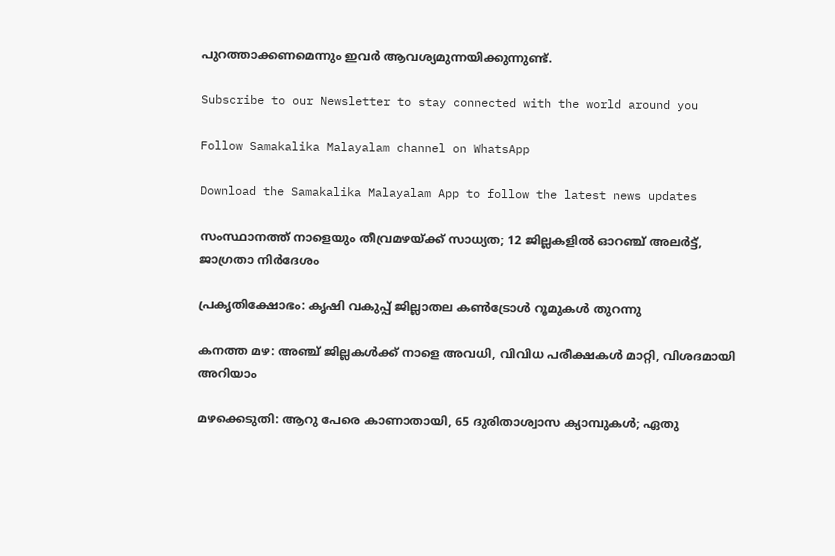പുറത്താക്കണമെന്നും ഇവര്‍ ആവശ്യമുന്നയിക്കുന്നുണ്ട്.

Subscribe to our Newsletter to stay connected with the world around you

Follow Samakalika Malayalam channel on WhatsApp

Download the Samakalika Malayalam App to follow the latest news updates

സംസ്ഥാനത്ത് നാളെയും തീവ്രമഴയ്ക്ക് സാധ്യത; 12 ജില്ലകളില്‍ ഓറഞ്ച് അലര്‍ട്ട്, ജാഗ്രതാ നിര്‍ദേശം

പ്രകൃതിക്ഷോഭം: കൃഷി വകുപ്പ് ജില്ലാതല കൺട്രോൾ റൂമുകൾ തുറന്നു

കനത്ത മഴ: അഞ്ച് ജില്ലകൾക്ക് നാളെ അവധി, വിവിധ പരീക്ഷകൾ മാറ്റി, വിശദമായി അറിയാം

മഴക്കെടുതി: ആറു പേരെ കാണാതായി, 65 ദുരിതാശ്വാസ ക്യാമ്പുകള്‍; ഏതു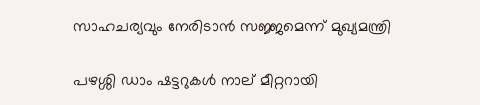സാഹചര്യവും നേരിടാൻ സജ്ജമെന്ന് മുഖ്യമന്ത്രി

പഴശ്ശി ഡാം ഷട്ടറുകള്‍ നാല് മീറ്ററായി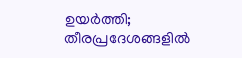ഉയര്‍ത്തി; തീരപ്രദേശങ്ങളില്‍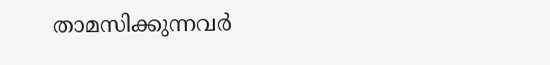താമസിക്കുന്നവര്‍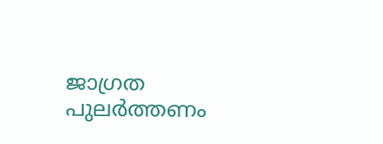ജാഗ്രത പുലർത്തണം